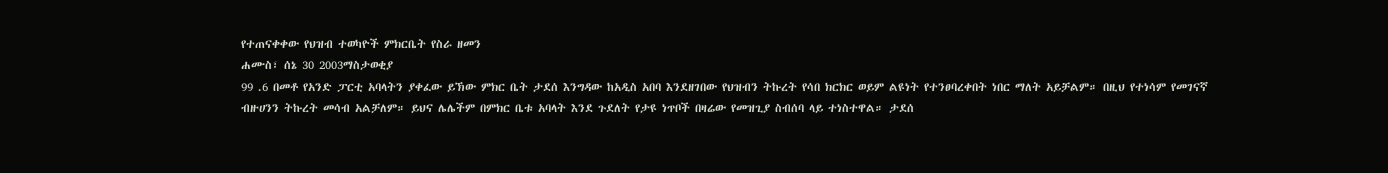የተጠናቀቀው የህዝብ ተወካዮች ምክርቤት የስራ ዘመን
ሐሙስ፣ ሰኔ 30 2003ማስታወቂያ
99 .6 በመቶ የአንድ ፓርቲ አባላትን ያቀፈው ይኽው ምክር ቤት ታደሰ እንግዳው ከአዲስ አበባ እንደዘገበው የህዝብን ትኩረት የሳበ ክርክር ወይም ልዩነት የተንፀባረቀበት ነበር ማለት አይቻልም። በዚህ የተነሳም የመገናኛ ብዙሀንን ትኩረት መሳብ አልቻለም። ይህና ሌሌችም በምክር ቤቱ አባላት እንደ ጉደለት የታዩ ነጥቦች በዛሬው የመዝጊያ ስብሰባ ላይ ተነስተዋል። ታደሰ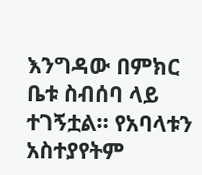እንግዳው በምክር ቤቱ ስብሰባ ላይ ተገኝቷል። የአባላቱን አስተያየትም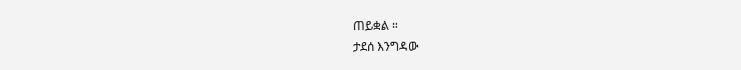ጠይቋል ።
ታደሰ እንግዳው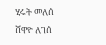ሂሩት መለሰ
ሸዋዮ ለገሰ